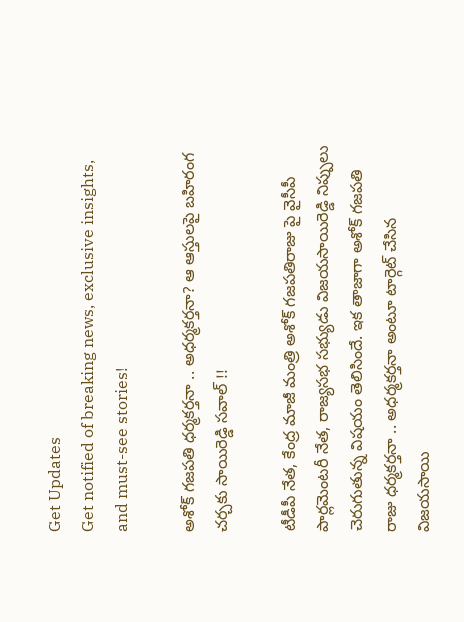Get Updates
Get notified of breaking news, exclusive insights, and must-see stories!

అశోక్ గజపతి ధర్మకర్తనా .. అధర్మకర్తనా? ఆ ఆస్తులపై బహిరంగ చర్చకు సాయిరెడ్డి సవాల్ !!

టీడీపీ నేత, కేంద్ర మాజీ మంత్రి అశోక్ గజపతిరాజు పై వైసీపీ పార్లమెంటరీ నేత, రాజ్యసభ సభ్యుడు విజయసాయిరెడ్డి నిప్పులు చెరుగుతున్న విషయం తెలిసిందే. ఇక తాజాగా అశోక్ గజపతి రాజు ధర్మకర్తనా .. అధర్మకర్తనా అంటూ టార్గెట్ చేసిన విజయసాయి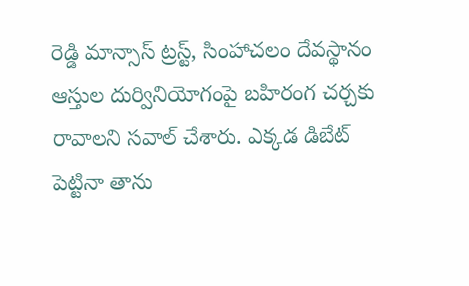రెడ్డి మాన్సాస్ ట్రస్ట్, సింహాచలం దేవస్థానం ఆస్తుల దుర్వినియోగంపై బహిరంగ చర్చకు రావాలని సవాల్ చేశారు. ఎక్కడ డిబేట్ పెట్టినా తాను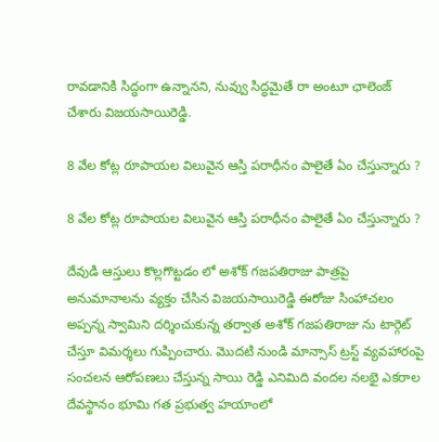రావడానికి సిద్ధంగా ఉన్నానని, నువ్వు సిద్ధమైతే రా అంటూ ఛాలెంజ్ చేశారు విజయసాయిరెడ్డి.

8 వేల కోట్ల రూపాయల విలువైన ఆస్తి పరాధీనం పాలైతే ఏం చేస్తున్నారు ?

8 వేల కోట్ల రూపాయల విలువైన ఆస్తి పరాధీనం పాలైతే ఏం చేస్తున్నారు ?

దేవుడి ఆస్తులు కొల్లగొట్టడం లో అశోక్ గజపతిరాజు పాత్రపై అనుమానాలను వ్యక్తం చేసిన విజయసాయిరెడ్డి ఈరోజు సింహాచలం అప్పన్న స్వామిని దర్శించుకున్న తర్వాత అశోక్ గజపతిరాజు ను టార్గెట్ చేస్తూ విమర్శలు గుప్పించారు. మొదటి నుండి మాన్సాస్ ట్రస్ట్ వ్యవహారంపై సంచలన ఆరోపణలు చేస్తున్న సాయి రెడ్డి ఎనిమిది వందల నలభై ఎకరాల దేవస్థానం భూమి గత ప్రభుత్వ హయాంలో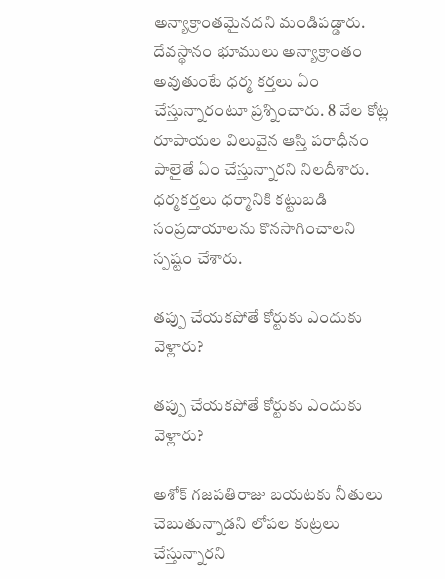అన్యాక్రాంతమైనదని మండిపడ్డారు. దేవస్థానం భూములు అన్యాక్రాంతం అవుతుంటే ధర్మ కర్తలు ఏం చేస్తున్నారంటూ ప్రశ్నించారు. 8 వేల కోట్ల రూపాయల విలువైన ఆస్తి పరాధీనం పాలైతే ఏం చేస్తున్నారని నిలదీశారు. ధర్మకర్తలు ధర్మానికి కట్టుబడి సంప్రదాయాలను కొనసాగించాలని స్పష్టం చేశారు.

తప్పు చేయకపోతే కోర్టుకు ఎందుకు వెళ్లారు?

తప్పు చేయకపోతే కోర్టుకు ఎందుకు వెళ్లారు?

అశోక్ గజపతిరాజు బయటకు నీతులు చెబుతున్నాడని లోపల కుట్రలు చేస్తున్నారని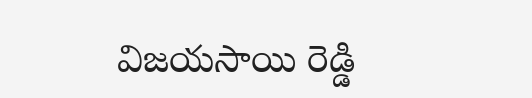విజయసాయి రెడ్డి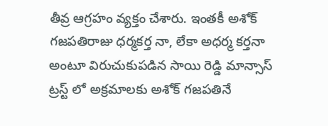తీవ్ర ఆగ్రహం వ్యక్తం చేశారు. ఇంతకీ అశోక్ గజపతిరాజు ధర్మకర్త నా, లేకా అధర్మ కర్తనా అంటూ విరుచుకుపడిన సాయి రెడ్డి మాన్సాస్ ట్రస్ట్ లో అక్రమాలకు అశోక్ గజపతినే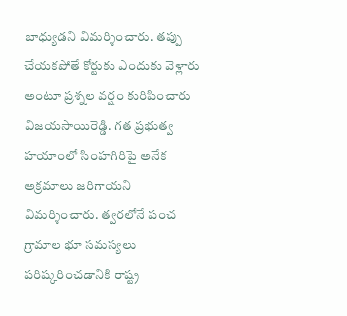బాధ్యుడని విమర్శించారు. తప్పు చేయకపోతే కోర్టుకు ఎందుకు వెళ్లారు అంటూ ప్రశ్నల వర్షం కురిపించారు విజయసాయిరెడ్డి. గత ప్రభుత్వ హయాంలో సింహగిరిపై అనేక అక్రమాలు జరిగాయని విమర్శించారు. త్వరలోనే పంచ గ్రామాల భూ సమస్యలు పరిష్కరించడానికి రాష్ట్ర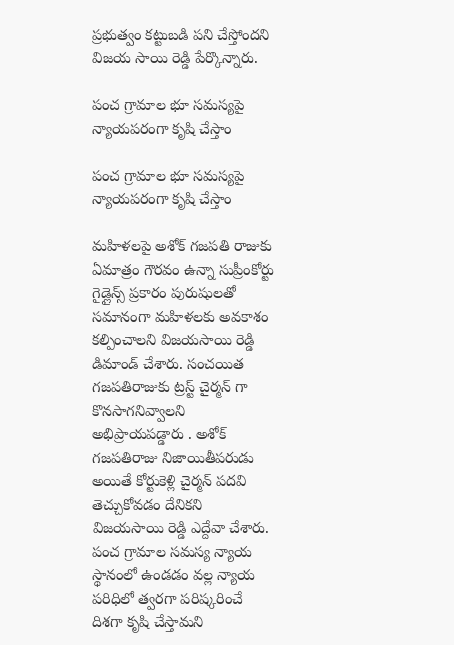ప్రభుత్వం కట్టుబడి పని చేస్తోందని విజయ సాయి రెడ్డి పేర్కొన్నారు.

పంచ గ్రామాల భూ సమస్యపై న్యాయపరంగా కృషి చేస్తాం

పంచ గ్రామాల భూ సమస్యపై న్యాయపరంగా కృషి చేస్తాం

మహిళలపై అశోక్ గజపతి రాజుకు ఏమాత్రం గౌరవం ఉన్నా సుప్రీంకోర్టు గైడ్లైన్స్ ప్రకారం పురుషులతో సమానంగా మహిళలకు అవకాశం కల్పించాలని విజయసాయి రెడ్డి డిమాండ్ చేశారు. సంచయిత గజపతిరాజుకు ట్రస్ట్ చైర్మన్ గా కొనసాగనివ్వాలని అభిప్రాయపడ్డారు . అశోక్ గజపతిరాజు నిజాయితీపరుడు అయితే కోర్టుకెళ్లి చైర్మన్ పదవి తెచ్చుకోవడం దేనికని విజయసాయి రెడ్డి ఎద్దేవా చేశారు. పంచ గ్రామాల సమస్య న్యాయ స్థానంలో ఉండడం వల్ల న్యాయ పరిధిలో త్వరగా పరిష్కరించే దిశగా కృషి చేస్తామని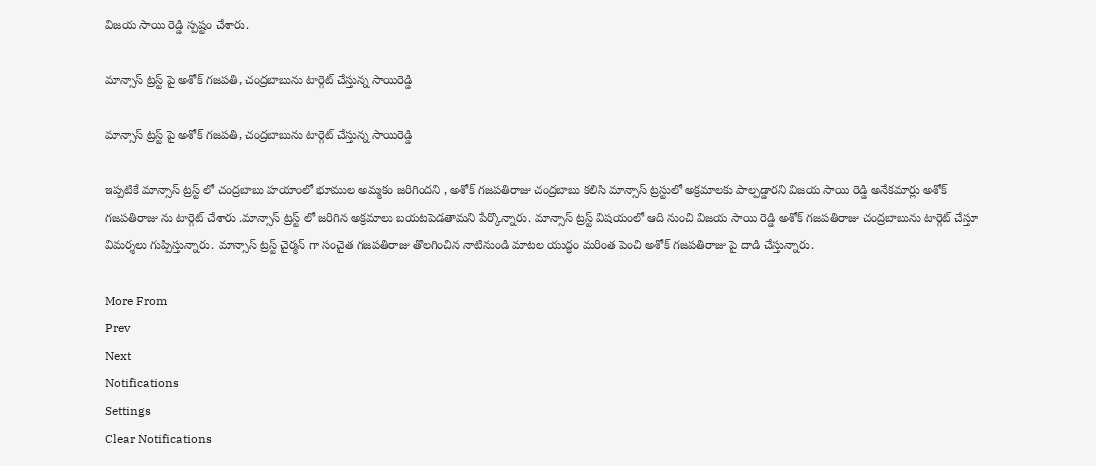విజయ సాయి రెడ్డి స్పష్టం చేశారు.

మాన్సాస్ ట్రస్ట్ పై అశోక్ గజపతి, చంద్రబాబును టార్గెట్ చేస్తున్న సాయిరెడ్డి

మాన్సాస్ ట్రస్ట్ పై అశోక్ గజపతి, చంద్రబాబును టార్గెట్ చేస్తున్న సాయిరెడ్డి

ఇప్పటికే మాన్సాస్ ట్రస్ట్ లో చంద్రబాబు హయాంలో భూముల అమ్మకం జరిగిందని , అశోక్ గజపతిరాజు చంద్రబాబు కలిసి మాన్సాస్ ట్రస్టులో అక్రమాలకు పాల్పడ్డారని విజయ సాయి రెడ్డి అనేకమార్లు అశోక్ గజపతిరాజు ను టార్గెట్ చేశారు .మాన్సాస్ ట్రస్ట్ లో జరిగిన అక్రమాలు బయటపెడతామని పేర్కొన్నారు. మాన్సాస్ ట్రస్ట్ విషయంలో ఆది నుంచి విజయ సాయి రెడ్డి అశోక్ గజపతిరాజు చంద్రబాబును టార్గెట్ చేస్తూ విమర్శలు గుప్పిస్తున్నారు. మాన్సాస్ ట్రస్ట్ చైర్మన్ గా సంచైత గజపతిరాజు తొలగించిన నాటినుండి మాటల యుద్ధం మరింత పెంచి అశోక్ గజపతిరాజు పై దాడి చేస్తున్నారు.

More From
Prev
Next
Notifications
Settings
Clear Notifications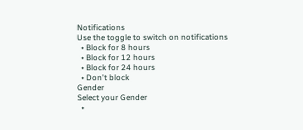Notifications
Use the toggle to switch on notifications
  • Block for 8 hours
  • Block for 12 hours
  • Block for 24 hours
  • Don't block
Gender
Select your Gender
  •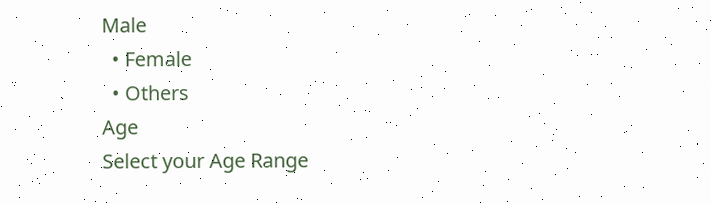Male
  • Female
  • Others
Age
Select your Age Range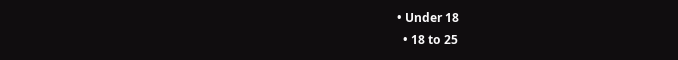• Under 18
  • 18 to 25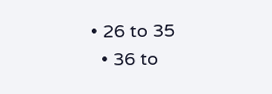• 26 to 35
  • 36 to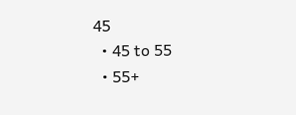45
  • 45 to 55
  • 55+